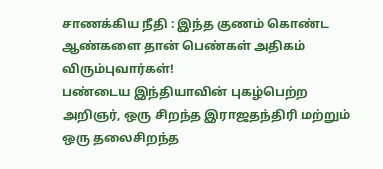சாணக்கிய நீதி : இந்த குணம் கொண்ட ஆண்களை தான் பெண்கள் அதிகம் விரும்புவார்கள்!
பண்டைய இந்தியாவின் புகழ்பெற்ற அறிஞர், ஒரு சிறந்த இராஜதந்திரி மற்றும் ஒரு தலைசிறந்த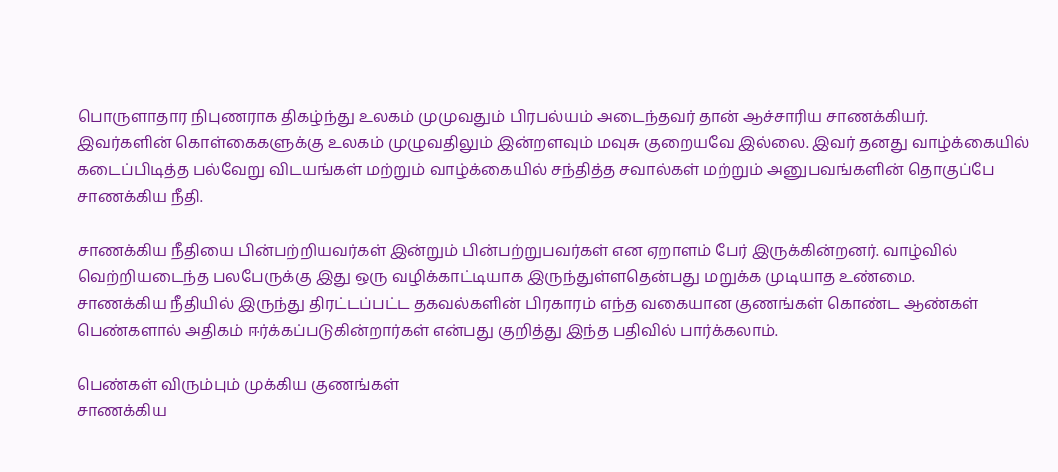பொருளாதார நிபுணராக திகழ்ந்து உலகம் முமுவதும் பிரபல்யம் அடைந்தவர் தான் ஆச்சாரிய சாணக்கியர்.
இவர்களின் கொள்கைகளுக்கு உலகம் முழுவதிலும் இன்றளவும் மவுசு குறையவே இல்லை. இவர் தனது வாழ்க்கையில் கடைப்பிடித்த பல்வேறு விடயங்கள் மற்றும் வாழ்க்கையில் சந்தித்த சவால்கள் மற்றும் அனுபவங்களின் தொகுப்பே சாணக்கிய நீதி.

சாணக்கிய நீதியை பின்பற்றியவர்கள் இன்றும் பின்பற்றுபவர்கள் என ஏறாளம் பேர் இருக்கின்றனர். வாழ்வில் வெற்றியடைந்த பலபேருக்கு இது ஒரு வழிக்காட்டியாக இருந்துள்ளதென்பது மறுக்க முடியாத உண்மை.
சாணக்கிய நீதியில் இருந்து திரட்டப்பட்ட தகவல்களின் பிரகாரம் எந்த வகையான குணங்கள் கொண்ட ஆண்கள் பெண்களால் அதிகம் ஈர்க்கப்படுகின்றார்கள் என்பது குறித்து இந்த பதிவில் பார்க்கலாம்.

பெண்கள் விரும்பும் முக்கிய குணங்கள்
சாணக்கிய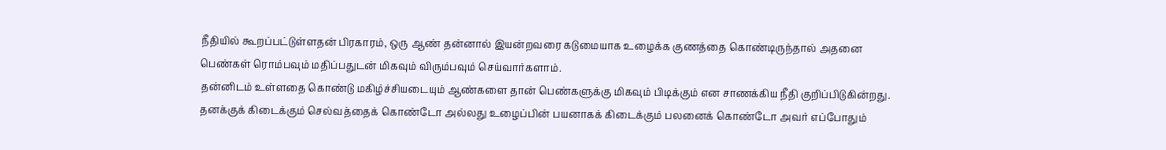நீதியில் கூறப்பட்டுள்ளதன் பிரகாரம், ஒரு ஆண் தன்னால் இயன்றவரை கடுமையாக உழைக்க குணத்தை கொண்டிருந்தால் அதனை பெண்கள் ரொம்பவும் மதிப்பதுடன் மிகவும் விரும்பவும் செய்வார்களாம்.
தன்னிடம் உள்ளதை கொண்டு மகிழ்ச்சியடையும் ஆண்களை தான் பெண்களுக்கு மிகவும் பிடிக்கும் என சாணக்கிய நீதி குறிப்பிடுகின்றது. தனக்குக் கிடைக்கும் செல்வத்தைக் கொண்டோ அல்லது உழைப்பின் பயனாகக் கிடைக்கும் பலனைக் கொண்டோ அவர் எப்போதும்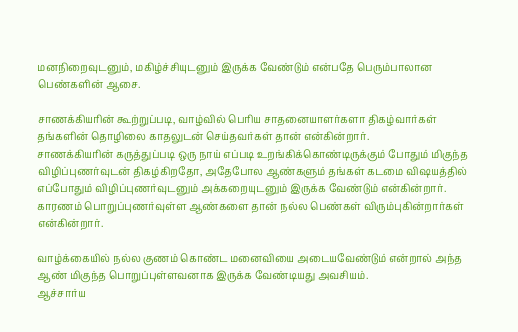மனநிறைவுடனும், மகிழ்ச்சியுடனும் இருக்க வேண்டும் என்பதே பெரும்பாலான பெண்களின் ஆசை.

சாணக்கியரின் கூற்றுப்படி, வாழ்வில் பெரிய சாதனையாளர்களா திகழ்வார்கள் தங்களின் தொழிலை காதலுடன் செய்தவர்கள் தான் என்கின்றார்.
சாணக்கியரின் கருத்துப்படி ஒரு நாய் எப்படி உறங்கிக்கொண்டிருக்கும் போதும் மிகுந்த விழிப்புணர்வுடன் திகழ்கிறதோ, அதேபோல ஆண்களும் தங்கள் கடமை விஷயத்தில் எப்போதும் விழிப்புணர்வுடனும் அக்கறையுடனும் இருக்க வேண்டும் என்கின்றார். காரணம் பொறுப்புணர்வுள்ள ஆண்களை தான் நல்ல பெண்கள் விரும்புகின்றார்கள் என்கின்றார்.

வாழ்க்கையில் நல்ல குணம் கொண்ட மனைவியை அடையவேண்டும் என்றால் அந்த ஆண் மிகுந்த பொறுப்புள்ளவனாக இருக்க வேண்டியது அவசியம்.
ஆச்சார்ய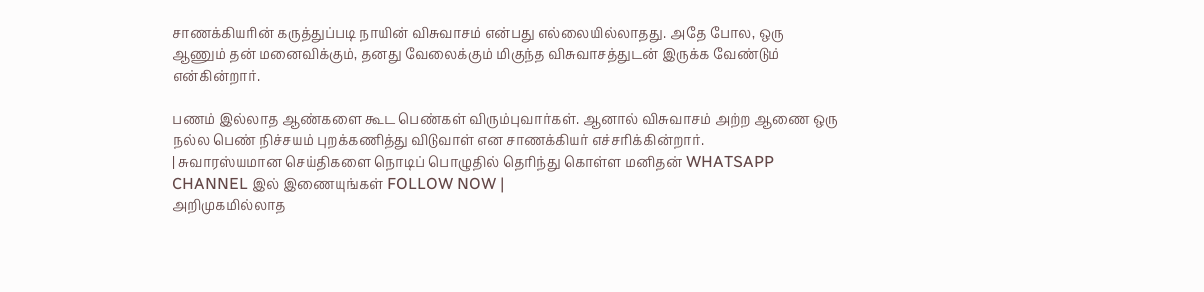சாணக்கியரின் கருத்துப்படி நாயின் விசுவாசம் என்பது எல்லையில்லாதது. அதே போல, ஒரு ஆணும் தன் மனைவிக்கும், தனது வேலைக்கும் மிகுந்த விசுவாசத்துடன் இருக்க வேண்டும் என்கின்றார்.

பணம் இல்லாத ஆண்களை கூட பெண்கள் விரும்புவார்கள். ஆனால் விசுவாசம் அற்ற ஆணை ஒரு நல்ல பெண் நிச்சயம் புறக்கணித்து விடுவாள் என சாணக்கியர் எச்சரிக்கின்றார்.
| சுவாரஸ்யமான செய்திகளை நொடிப் பொழுதில் தெரிந்து கொள்ள மனிதன் WHATSAPP CHANNEL இல் இணையுங்கள் FOLLOW NOW |
அறிமுகமில்லாத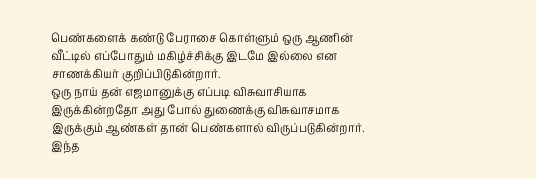பெண்களைக் கண்டு பேராசை கொள்ளும் ஒரு ஆணின் வீட்டில் எப்போதும் மகிழ்ச்சிக்கு இடமே இல்லை என சாணக்கியர் குறிப்பிடுகின்றார்.
ஒரு நாய் தன் எஜமானுக்கு எப்படி விசுவாசியாக இருக்கின்றதோ அது போல் துணைக்கு விசுவாசமாக இருக்கும் ஆண்கள் தான் பெண்களால் விருப்படுகின்றார். இந்த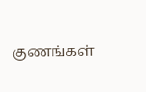குணங்கள்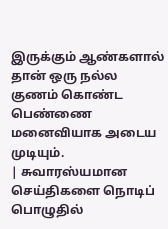இருக்கும் ஆண்களால் தான் ஒரு நல்ல குணம் கொண்ட பெண்ணை மனைவியாக அடைய முடியும்.
| சுவாரஸ்யமான செய்திகளை நொடிப் பொழுதில்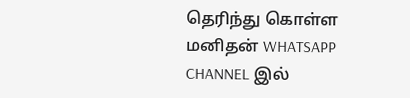தெரிந்து கொள்ள மனிதன் WHATSAPP CHANNEL இல்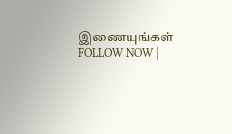இணையுங்கள் FOLLOW NOW |